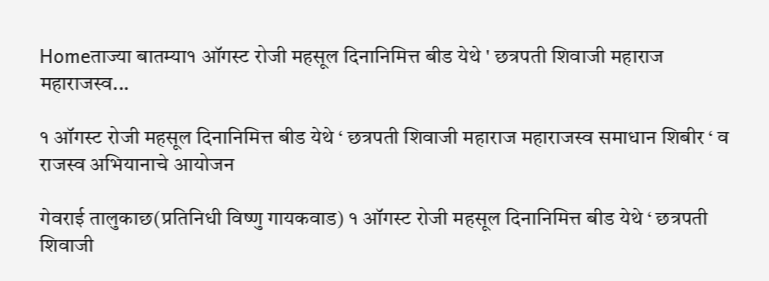Homeताज्या बातम्या१ ऑगस्ट रोजी महसूल दिनानिमित्त बीड येथे ' छत्रपती शिवाजी महाराज महाराजस्व...

१ ऑगस्ट रोजी महसूल दिनानिमित्त बीड येथे ‘ छत्रपती शिवाजी महाराज महाराजस्व समाधान शिबीर ‘ व राजस्व अभियानाचे आयोजन

गेवराई तालुकाछ(प्रतिनिधी विष्णु गायकवाड) १ ऑगस्ट रोजी महसूल दिनानिमित्त बीड येथे ‘ छत्रपती शिवाजी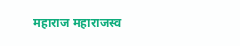महाराज महाराजस्व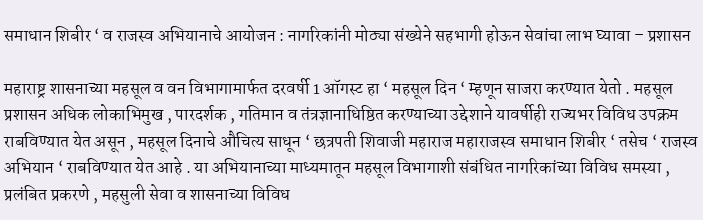समाधान शिबीर ‘ व राजस्व अभियानाचे आयोजन : नागरिकांनी मोठ्या संख्येने सहभागी होऊन सेवांचा लाभ घ्यावा – प्रशासन

महाराष्ट्र शासनाच्या महसूल व वन विभागामार्फत दरवर्षी 1 ऑगस्ट हा ‘ महसूल दिन ‘ म्हणून साजरा करण्यात येतो . महसूल प्रशासन अधिक लोकाभिमुख , पारदर्शक , गतिमान व तंत्रज्ञानाधिष्ठित करण्याच्या उद्देशाने यावर्षीही राज्यभर विविध उपक्रम राबविण्यात येत असून , महसूल दिनाचे औचित्य साधून ‘ छत्रपती शिवाजी महाराज महाराजस्व समाधान शिबीर ‘ तसेच ‘ राजस्व अभियान ‘ राबविण्यात येत आहे . या अभियानाच्या माध्यमातून महसूल विभागाशी संबंधित नागरिकांच्या विविध समस्या , प्रलंबित प्रकरणे , महसुली सेवा व शासनाच्या विविध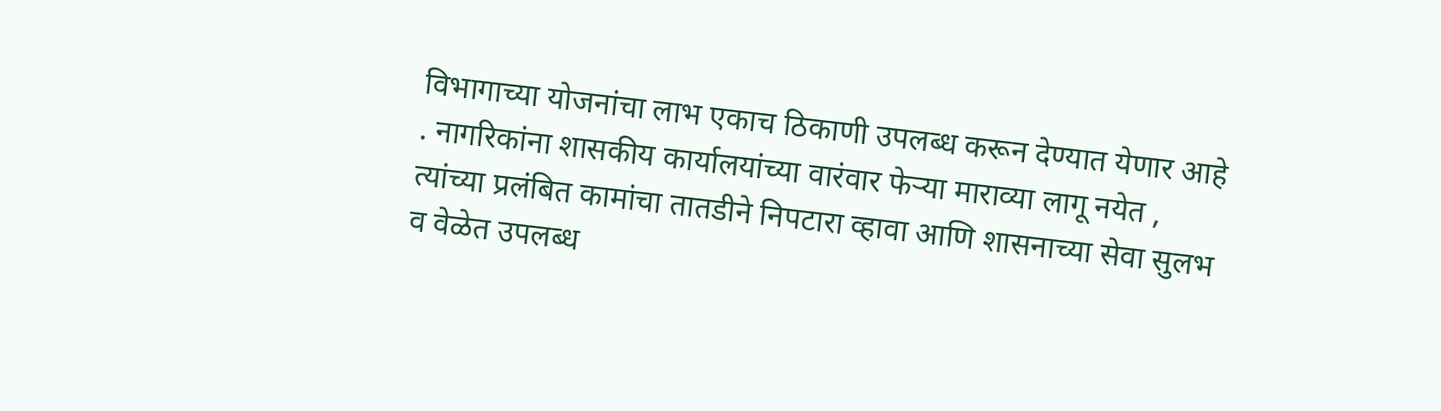विभागाच्या योजनांचा लाभ एकाच ठिकाणी उपलब्ध करून देण्यात येणार आहे . नागरिकांना शासकीय कार्यालयांच्या वारंवार फेऱ्या माराव्या लागू नयेत , त्यांच्या प्रलंबित कामांचा तातडीने निपटारा व्हावा आणि शासनाच्या सेवा सुलभ व वेळेत उपलब्ध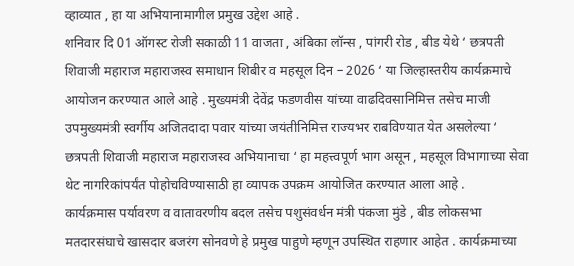व्हाव्यात , हा या अभियानामागील प्रमुख उद्देश आहे .
शनिवार दि 01 ऑगस्ट रोजी सकाळी 11 वाजता , अंबिका लॉन्स , पांगरी रोड , बीड येथे ‘ छत्रपती शिवाजी महाराज महाराजस्व समाधान शिबीर व महसूल दिन – 2026 ‘ या जिल्हास्तरीय कार्यक्रमाचे आयोजन करण्यात आले आहे . मुख्यमंत्री देवेंद्र फडणवीस यांच्या वाढदिवसानिमित्त तसेच माजी उपमुख्यमंत्री स्वर्गीय अजितदादा पवार यांच्या जयंतीनिमित्त राज्यभर राबविण्यात येत असलेल्या ‘ छत्रपती शिवाजी महाराज महाराजस्व अभियानाचा ‘ हा महत्त्वपूर्ण भाग असून , महसूल विभागाच्या सेवा थेट नागरिकांपर्यंत पोहोचविण्यासाठी हा व्यापक उपक्रम आयोजित करण्यात आला आहे .
कार्यक्रमास पर्यावरण व वातावरणीय बदल तसेच पशुसंवर्धन मंत्री पंकजा मुंडे , बीड लोकसभा मतदारसंघाचे खासदार बजरंग सोनवणे हे प्रमुख पाहुणे म्हणून उपस्थित राहणार आहेत . कार्यक्रमाच्या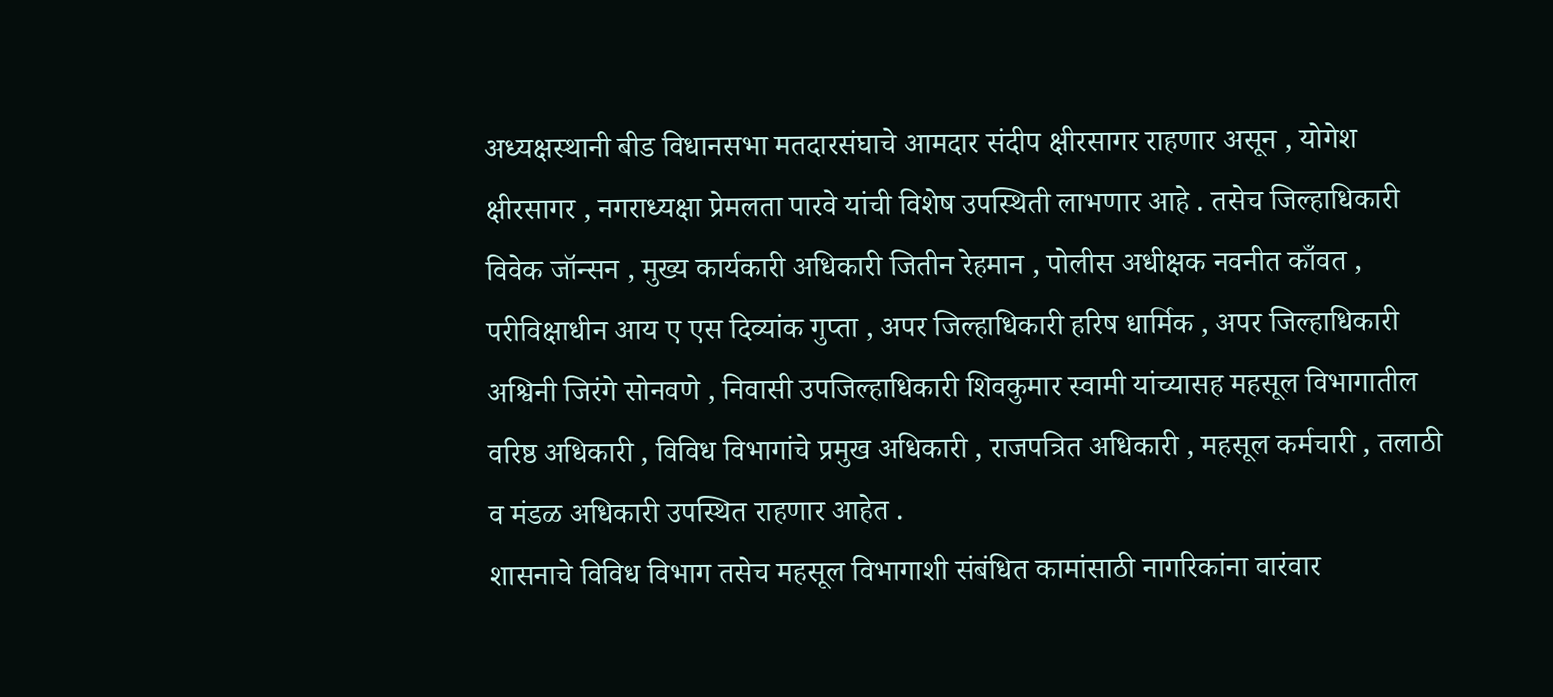अध्यक्षस्थानी बीड विधानसभा मतदारसंघाचे आमदार संदीप क्षीरसागर राहणार असून , योगेश क्षीरसागर , नगराध्यक्षा प्रेमलता पारवे यांची विशेष उपस्थिती लाभणार आहे . तसेच जिल्हाधिकारी विवेक जॉन्सन , मुख्य कार्यकारी अधिकारी जितीन रेहमान , पोलीस अधीक्षक नवनीत काँवत , परीविक्षाधीन आय ए एस दिव्यांक गुप्ता , अपर जिल्हाधिकारी हरिष धार्मिक , अपर जिल्हाधिकारी अश्विनी जिरंगे सोनवणे , निवासी उपजिल्हाधिकारी शिवकुमार स्वामी यांच्यासह महसूल विभागातील वरिष्ठ अधिकारी , विविध विभागांचे प्रमुख अधिकारी , राजपत्रित अधिकारी , महसूल कर्मचारी , तलाठी व मंडळ अधिकारी उपस्थित राहणार आहेत .
शासनाचे विविध विभाग तसेच महसूल विभागाशी संबंधित कामांसाठी नागरिकांना वारंवार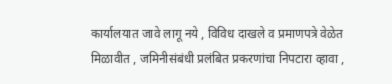कार्यालयात जावे लागू नये , विविध दाखले व प्रमाणपत्रे वेळेत मिळावीत , जमिनीसंबंधी प्रलंबित प्रकरणांचा निपटारा व्हावा ,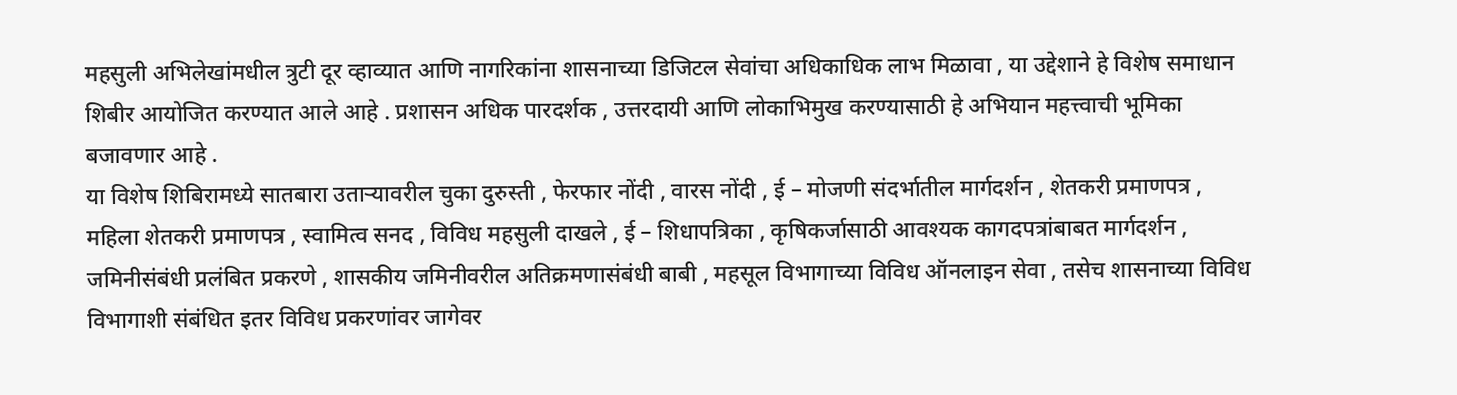महसुली अभिलेखांमधील त्रुटी दूर व्हाव्यात आणि नागरिकांना शासनाच्या डिजिटल सेवांचा अधिकाधिक लाभ मिळावा , या उद्देशाने हे विशेष समाधान शिबीर आयोजित करण्यात आले आहे . प्रशासन अधिक पारदर्शक , उत्तरदायी आणि लोकाभिमुख करण्यासाठी हे अभियान महत्त्वाची भूमिका बजावणार आहे .
या विशेष शिबिरामध्ये सातबारा उताऱ्यावरील चुका दुरुस्ती , फेरफार नोंदी , वारस नोंदी , ई – मोजणी संदर्भातील मार्गदर्शन , शेतकरी प्रमाणपत्र , महिला शेतकरी प्रमाणपत्र , स्वामित्व सनद , विविध महसुली दाखले , ई – शिधापत्रिका , कृषिकर्जासाठी आवश्यक कागदपत्रांबाबत मार्गदर्शन , जमिनीसंबंधी प्रलंबित प्रकरणे , शासकीय जमिनीवरील अतिक्रमणासंबंधी बाबी , महसूल विभागाच्या विविध ऑनलाइन सेवा , तसेच शासनाच्या विविध विभागाशी संबंधित इतर विविध प्रकरणांवर जागेवर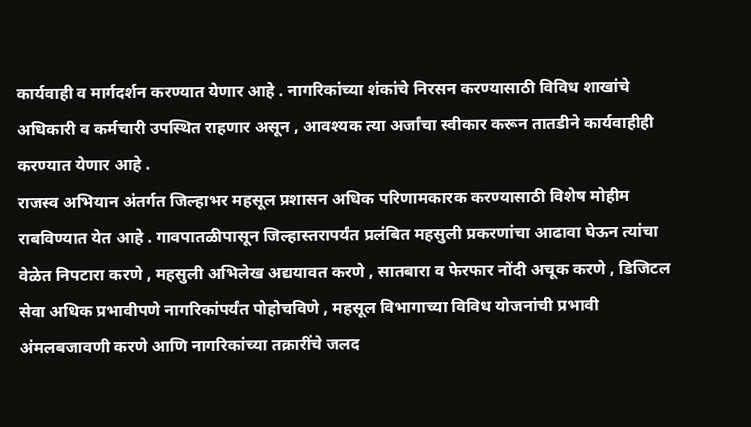कार्यवाही व मार्गदर्शन करण्यात येणार आहे . नागरिकांच्या शंकांचे निरसन करण्यासाठी विविध शाखांचे अधिकारी व कर्मचारी उपस्थित राहणार असून , आवश्यक त्या अर्जांचा स्वीकार करून तातडीने कार्यवाहीही करण्यात येणार आहे .
राजस्व अभियान अंतर्गत जिल्हाभर महसूल प्रशासन अधिक परिणामकारक करण्यासाठी विशेष मोहीम राबविण्यात येत आहे . गावपातळीपासून जिल्हास्तरापर्यंत प्रलंबित महसुली प्रकरणांचा आढावा घेऊन त्यांचा वेळेत निपटारा करणे , महसुली अभिलेख अद्ययावत करणे , सातबारा व फेरफार नोंदी अचूक करणे , डिजिटल सेवा अधिक प्रभावीपणे नागरिकांपर्यंत पोहोचविणे , महसूल विभागाच्या विविध योजनांची प्रभावी अंमलबजावणी करणे आणि नागरिकांच्या तक्रारींचे जलद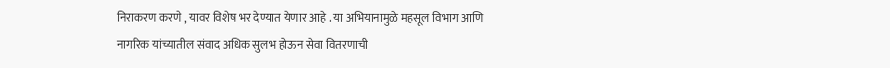निराकरण करणे , यावर विशेष भर देण्यात येणार आहे . या अभियानामुळे महसूल विभाग आणि नागरिक यांच्यातील संवाद अधिक सुलभ होऊन सेवा वितरणाची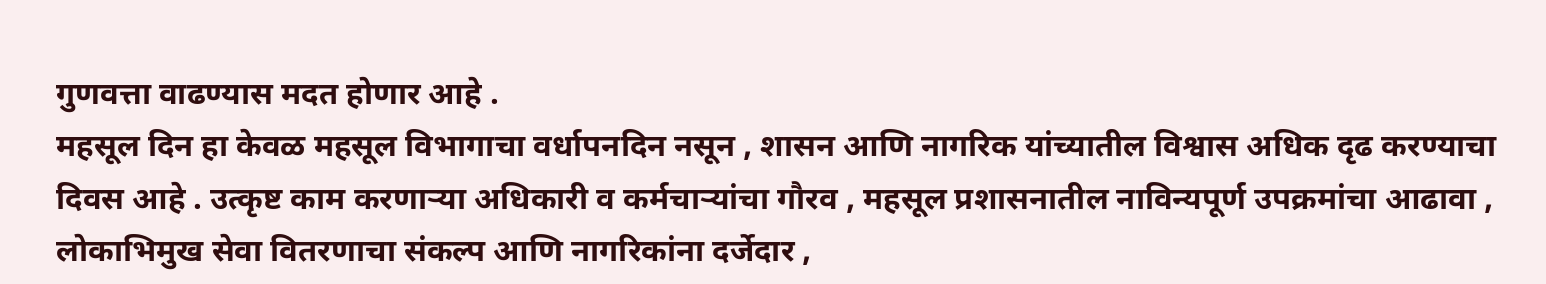गुणवत्ता वाढण्यास मदत होणार आहे .
महसूल दिन हा केवळ महसूल विभागाचा वर्धापनदिन नसून , शासन आणि नागरिक यांच्यातील विश्वास अधिक दृढ करण्याचा दिवस आहे . उत्कृष्ट काम करणाऱ्या अधिकारी व कर्मचाऱ्यांचा गौरव , महसूल प्रशासनातील नाविन्यपूर्ण उपक्रमांचा आढावा , लोकाभिमुख सेवा वितरणाचा संकल्प आणि नागरिकांना दर्जेदार ,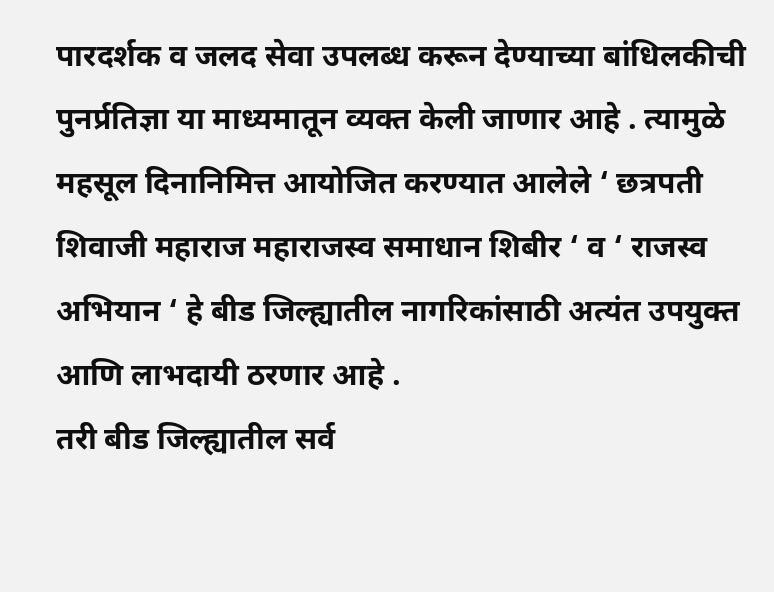पारदर्शक व जलद सेवा उपलब्ध करून देण्याच्या बांधिलकीची पुनर्प्रतिज्ञा या माध्यमातून व्यक्त केली जाणार आहे . त्यामुळे महसूल दिनानिमित्त आयोजित करण्यात आलेले ‘ छत्रपती शिवाजी महाराज महाराजस्व समाधान शिबीर ‘ व ‘ राजस्व अभियान ‘ हे बीड जिल्ह्यातील नागरिकांसाठी अत्यंत उपयुक्त आणि लाभदायी ठरणार आहे .
तरी बीड जिल्ह्यातील सर्व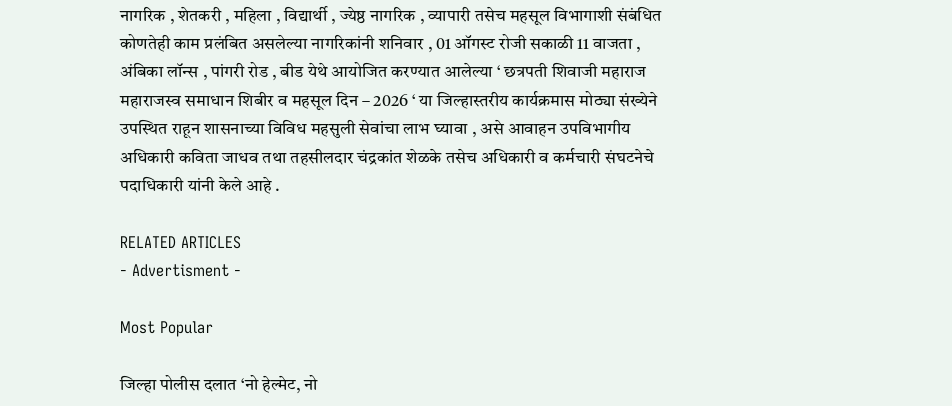नागरिक , शेतकरी , महिला , विद्यार्थी , ज्येष्ठ नागरिक , व्यापारी तसेच महसूल विभागाशी संबंधित कोणतेही काम प्रलंबित असलेल्या नागरिकांनी शनिवार , 01 ऑगस्ट रोजी सकाळी 11 वाजता , अंबिका लॉन्स , पांगरी रोड , बीड येथे आयोजित करण्यात आलेल्या ‘ छत्रपती शिवाजी महाराज महाराजस्व समाधान शिबीर व महसूल दिन – 2026 ‘ या जिल्हास्तरीय कार्यक्रमास मोठ्या संख्येने उपस्थित राहून शासनाच्या विविध महसुली सेवांचा लाभ घ्यावा , असे आवाहन उपविभागीय अधिकारी कविता जाधव तथा तहसीलदार चंद्रकांत शेळके तसेच अधिकारी व कर्मचारी संघटनेचे पदाधिकारी यांनी केले आहे .

RELATED ARTICLES
- Advertisment -

Most Popular

जिल्हा पोलीस दलात ‘नो हेल्मेट, नो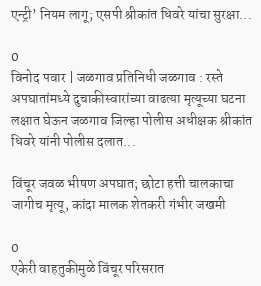एन्ट्री’ नियम लागू; एसपी श्रीकांत धिवरे यांचा सुरक्षा...

0
विनोद पवार | जळगाव प्रतिनिधी जळगाव : रस्ते अपघातांमध्ये दुचाकीस्वारांच्या वाढत्या मृत्यूच्या घटना लक्षात घेऊन जळगाव जिल्हा पोलीस अधीक्षक श्रीकांत धिवरे यांनी पोलीस दलात...

विंचूर जवळ भीषण अपघात; छोटा हत्ती चालकाचा जागीच मृत्यू, कांदा मालक शेतकरी गंभीर जखमी

0
एकेरी वाहतुकीमुळे विंचूर परिसरात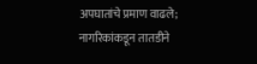अपघातांचे प्रमाण वाढले; नागरिकांकडून तातडीने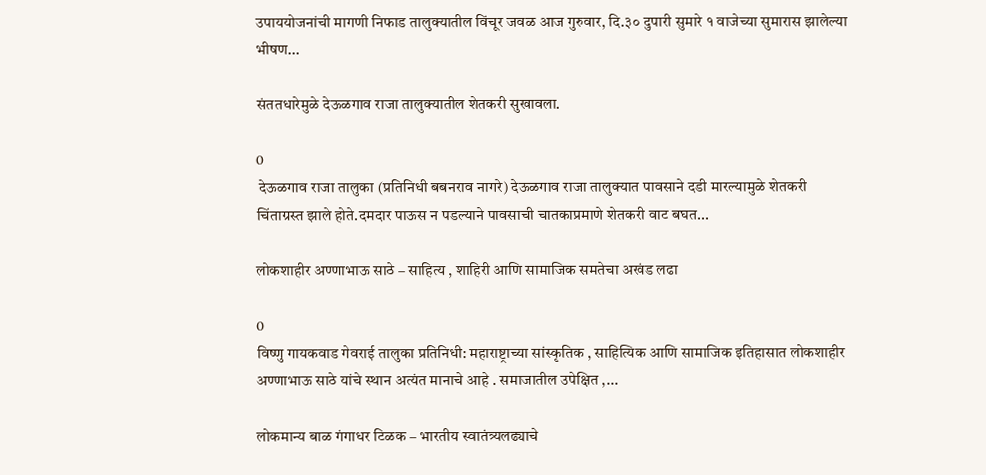उपाययोजनांची मागणी निफाड तालुक्यातील विंचूर जवळ आज गुरुवार, दि.३० दुपारी सुमारे १ वाजेच्या सुमारास झालेल्या भीषण...

संततधारेमुळे देऊळगाव राजा तालुक्यातील शेतकरी सुखावला.

0
 देऊळगाव राजा तालुका (प्रतिनिधी बबनराव नागरे) देऊळगाव राजा तालुक्यात पावसाने दडी मारल्यामुळे शेतकरी चिंताग्रस्त झाले होते.दमदार पाऊस न पडल्याने पावसाची चातकाप्रमाणे शेतकरी वाट बघत...

लोकशाहीर अण्णाभाऊ साठे – साहित्य , शाहिरी आणि सामाजिक समतेचा अखंड लढा

0
विष्णु गायकवाड गेवराई तालुका प्रतिनिधी: महाराष्ट्राच्या सांस्कृतिक , साहित्यिक आणि सामाजिक इतिहासात लोकशाहीर अण्णाभाऊ साठे यांचे स्थान अत्यंत मानाचे आहे . समाजातील उपेक्षित ,...

लोकमान्य बाळ गंगाधर टिळक – भारतीय स्वातंत्र्यलढ्याचे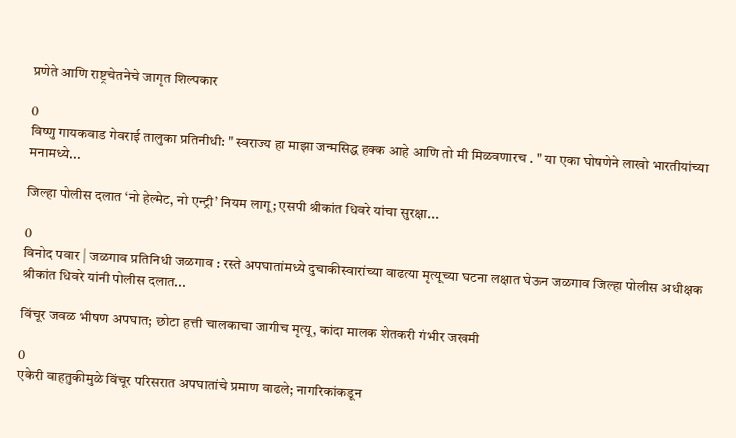प्रणेते आणि राष्ट्रचेतनेचे जागृत शिल्पकार

0
विष्णु गायकवाड गेवराई तालुका प्रतिनीधी: " स्वराज्य हा माझा जन्मसिद्ध हक्क आहे आणि तो मी मिळवणारच . " या एका घोषणेने लाखो भारतीयांच्या मनामध्ये...

जिल्हा पोलीस दलात ‘नो हेल्मेट, नो एन्ट्री’ नियम लागू; एसपी श्रीकांत धिवरे यांचा सुरक्षा...

0
विनोद पवार | जळगाव प्रतिनिधी जळगाव : रस्ते अपघातांमध्ये दुचाकीस्वारांच्या वाढत्या मृत्यूच्या घटना लक्षात घेऊन जळगाव जिल्हा पोलीस अधीक्षक श्रीकांत धिवरे यांनी पोलीस दलात...

विंचूर जवळ भीषण अपघात; छोटा हत्ती चालकाचा जागीच मृत्यू, कांदा मालक शेतकरी गंभीर जखमी

0
एकेरी वाहतुकीमुळे विंचूर परिसरात अपघातांचे प्रमाण वाढले; नागरिकांकडून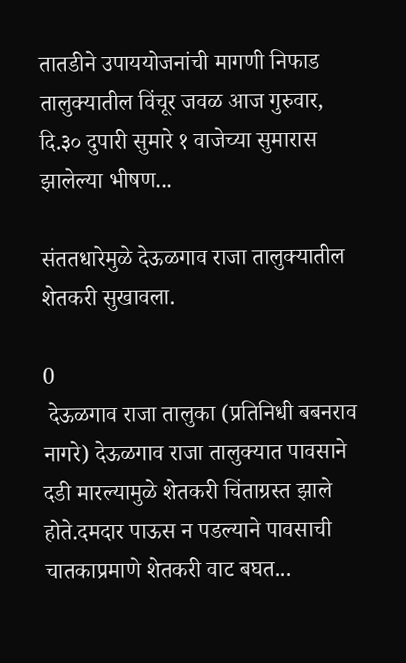तातडीने उपाययोजनांची मागणी निफाड तालुक्यातील विंचूर जवळ आज गुरुवार, दि.३० दुपारी सुमारे १ वाजेच्या सुमारास झालेल्या भीषण...

संततधारेमुळे देऊळगाव राजा तालुक्यातील शेतकरी सुखावला.

0
 देऊळगाव राजा तालुका (प्रतिनिधी बबनराव नागरे) देऊळगाव राजा तालुक्यात पावसाने दडी मारल्यामुळे शेतकरी चिंताग्रस्त झाले होते.दमदार पाऊस न पडल्याने पावसाची चातकाप्रमाणे शेतकरी वाट बघत...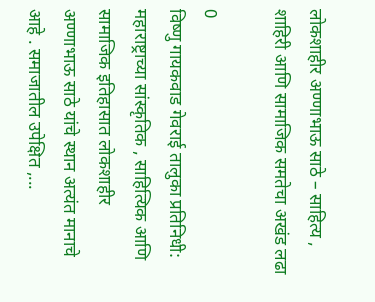लोकशाहीर अण्णाभाऊ साठे – साहित्य , शाहिरी आणि सामाजिक समतेचा अखंड लढा

0
विष्णु गायकवाड गेवराई तालुका प्रतिनिधी: महाराष्ट्राच्या सांस्कृतिक , साहित्यिक आणि सामाजिक इतिहासात लोकशाहीर अण्णाभाऊ साठे यांचे स्थान अत्यंत मानाचे आहे . समाजातील उपेक्षित ,...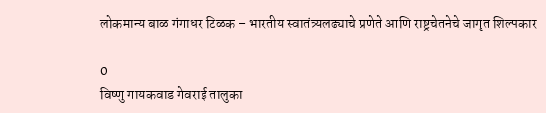लोकमान्य बाळ गंगाधर टिळक – भारतीय स्वातंत्र्यलढ्याचे प्रणेते आणि राष्ट्रचेतनेचे जागृत शिल्पकार

0
विष्णु गायकवाड गेवराई तालुका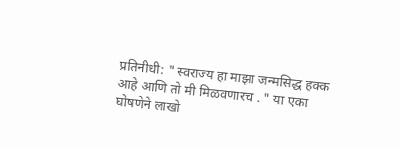प्रतिनीधी: " स्वराज्य हा माझा जन्मसिद्ध हक्क आहे आणि तो मी मिळवणारच . " या एका घोषणेने लाखो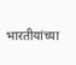भारतीयांच्या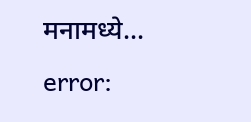मनामध्ये...
error: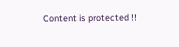Content is protected !!